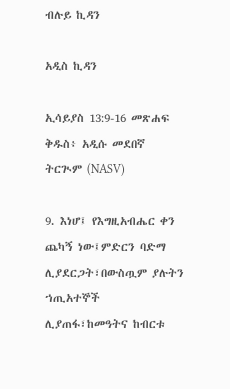ብሉይ ኪዳን

አዲስ ኪዳን

ኢሳይያስ 13:9-16 መጽሐፍ ቅዱስ፥ አዲሱ መደበኛ ትርጒም (NASV)

9. እነሆ፤ የእግዚአብሔር ቀን ጨካኝ ነው፤ምድርን ባድማ ሊያደርጋት፣በውስጧም ያሉትን ኀጢአተኞች ሊያጠፋ፣ከመዓትና ከብርቱ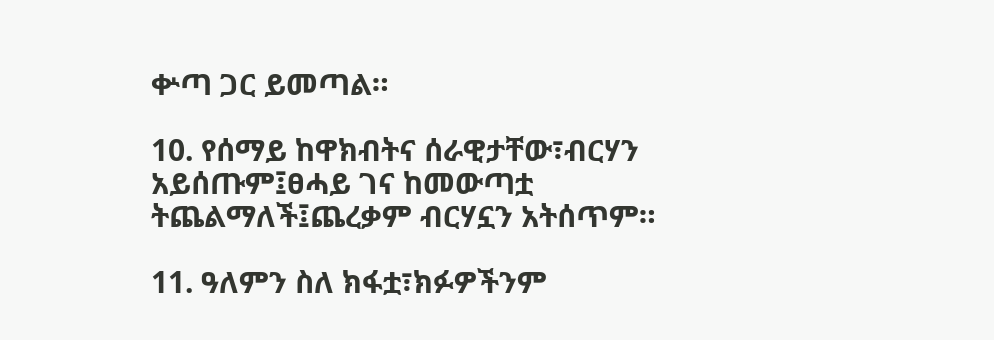ቍጣ ጋር ይመጣል።

10. የሰማይ ከዋክብትና ሰራዊታቸው፣ብርሃን አይሰጡም፤ፀሓይ ገና ከመውጣቷ ትጨልማለች፤ጨረቃም ብርሃኗን አትሰጥም።

11. ዓለምን ስለ ክፋቷ፣ክፉዎችንም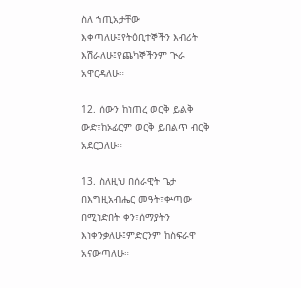ስለ ኀጢአታቸው እቀጣለሁ፤የትዕቢተኞችን እብሪት እሽራለሁ፤የጨካኞችንም ጒራ አዋርዳለሁ።

12. ሰውን ከነጠረ ወርቅ ይልቅ ውድ፣ከኦፊርም ወርቅ ይበልጥ ብርቅ አደርጋለሁ።

13. ስለዚህ በሰራዊት ጌታ በእግዚአብሔር መዓት፣ቍጣው በሚነድበት ቀን፣ሰማያትን እነቀንቃለሁ፤ምድርንም ከስፍራዋ አናውጣለሁ።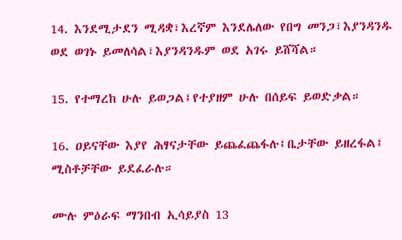14. እንደሚታደን ሚዳቋ፣እረኛም እንደሌለው የበግ መንጋ፣እያንዳንዱ ወደ ወገኑ ይመለሳል፣እያንዳንዱም ወደ አገሩ ይሸሻል።

15. የተማረከ ሁሉ ይወጋል፤የተያዘም ሁሉ በሰይፍ ይወድቃል።

16. ዐይናቸው እያየ ሕፃናታቸው ይጨፈጨፋሉ፤ቤታቸው ይዘረፋል፤ ሚስቶቻቸው ይደፈራሉ።

ሙሉ ምዕራፍ ማንበብ ኢሳይያስ 13